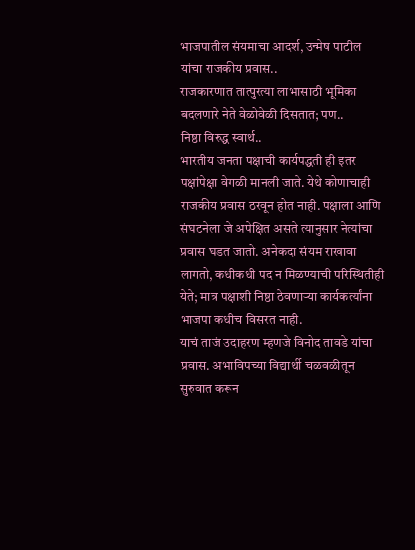भाजपातील संयमाचा आदर्श, उन्मेष पाटील यांचा राजकीय प्रवास..
राजकारणात तात्पुरत्या लाभासाठी भूमिका बदलणारे नेते वेळोवेळी दिसतात; पण..
निष्ठा विरुद्ध स्वार्थ..
भारतीय जनता पक्षाची कार्यपद्धती ही इतर पक्षांपेक्षा वेगळी मानली जाते. येथे कोणाचाही राजकीय प्रवास ठरवून होत नाही. पक्षाला आणि संघटनेला जे अपेक्षित असते त्यानुसार नेत्यांचा प्रवास घडत जातो. अनेकदा संयम राखावा लागतो, कधीकधी पद न मिळण्याची परिस्थितीही येते; मात्र पक्षाशी निष्ठा ठेवणाऱ्या कार्यकर्त्यांना भाजपा कधीच विसरत नाही.
याचं ताजं उदाहरण म्हणजे विनोद तावडे यांचा प्रवास. अभाविपच्या विद्यार्थी चळवळीतून सुरुवात करून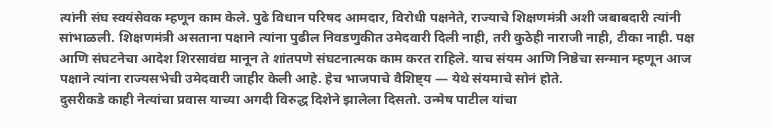त्यांनी संघ स्वयंसेवक म्हणून काम केले. पुढे विधान परिषद आमदार, विरोधी पक्षनेते, राज्याचे शिक्षणमंत्री अशी जबाबदारी त्यांनी सांभाळली. शिक्षणमंत्री असताना पक्षाने त्यांना पुढील निवडणुकीत उमेदवारी दिली नाही, तरी कुठेही नाराजी नाही, टीका नाही. पक्ष आणि संघटनेचा आदेश शिरसावंद्य मानून ते शांतपणे संघटनात्मक काम करत राहिले. याच संयम आणि निष्ठेचा सन्मान म्हणून आज पक्षाने त्यांना राज्यसभेची उमेदवारी जाहीर केली आहे. हेच भाजपाचे वैशिष्ट्य — येथे संयमाचे सोनं होते.
दुसरीकडे काही नेत्यांचा प्रवास याच्या अगदी विरुद्ध दिशेने झालेला दिसतो. उन्मेष पाटील यांचा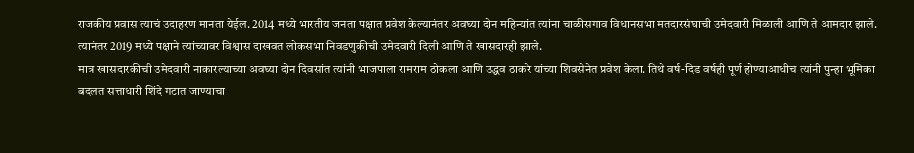राजकीय प्रवास त्याचं उदाहरण मानता येईल. 2014 मध्ये भारतीय जनता पक्षात प्रवेश केल्यानंतर अवघ्या दोन महिन्यांत त्यांना चाळीसगाव विधानसभा मतदारसंघाची उमेदवारी मिळाली आणि ते आमदार झाले. त्यानंतर 2019 मध्ये पक्षाने त्यांच्यावर विश्वास दाखवत लोकसभा निवडणुकीची उमेदवारी दिली आणि ते खासदारही झाले.
मात्र खासदारकीची उमेदवारी नाकारल्याच्या अवघ्या दोन दिवसांत त्यांनी भाजपाला रामराम ठोकला आणि उद्धव ठाकरे यांच्या शिवसेनेत प्रवेश केला. तिथे वर्ष-दिड वर्षही पूर्ण होण्याआधीच त्यांनी पुन्हा भूमिका बदलत सत्ताधारी शिंदे गटात जाण्याचा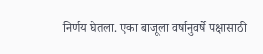निर्णय घेतला. एका बाजूला वर्षानुवर्षे पक्षासाठी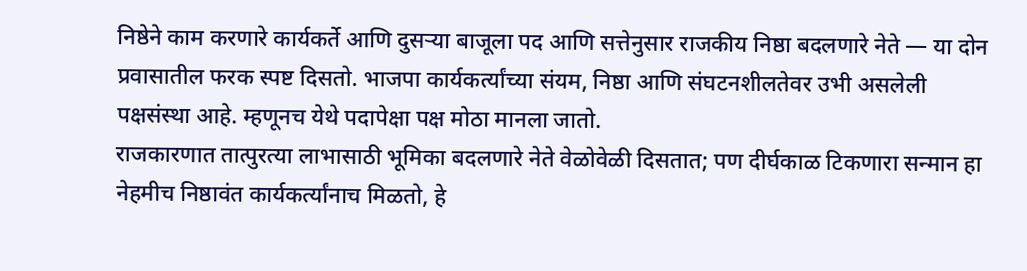निष्ठेने काम करणारे कार्यकर्ते आणि दुसऱ्या बाजूला पद आणि सत्तेनुसार राजकीय निष्ठा बदलणारे नेते — या दोन प्रवासातील फरक स्पष्ट दिसतो. भाजपा कार्यकर्त्यांच्या संयम, निष्ठा आणि संघटनशीलतेवर उभी असलेली पक्षसंस्था आहे. म्हणूनच येथे पदापेक्षा पक्ष मोठा मानला जातो.
राजकारणात तात्पुरत्या लाभासाठी भूमिका बदलणारे नेते वेळोवेळी दिसतात; पण दीर्घकाळ टिकणारा सन्मान हा नेहमीच निष्ठावंत कार्यकर्त्यांनाच मिळतो, हे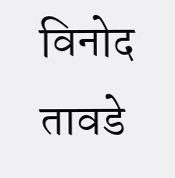विनोद तावडे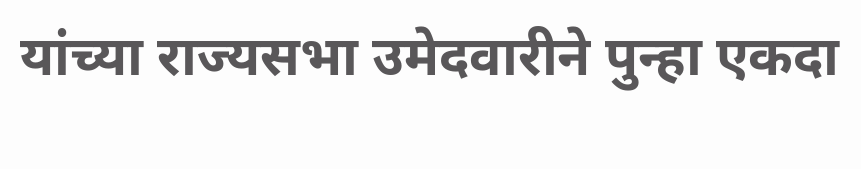यांच्या राज्यसभा उमेदवारीने पुन्हा एकदा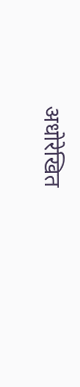अधोरेखित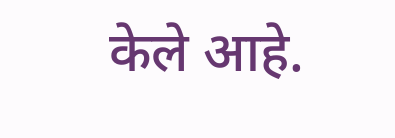केले आहे.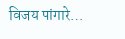विजय पांगारे…